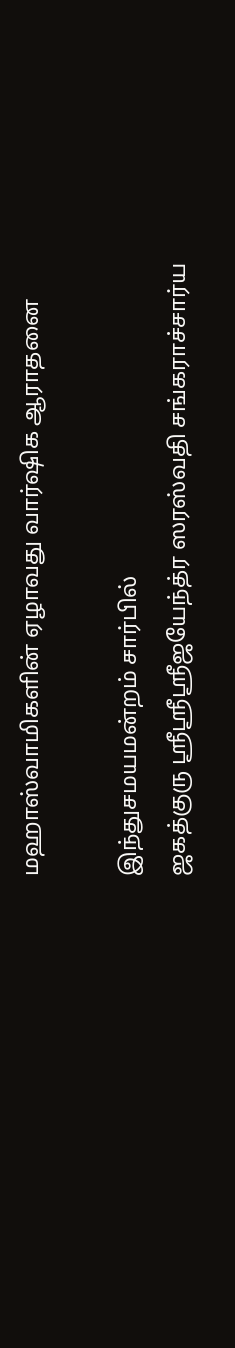மஹாஸ்வாமிகளின் ஏழாவது வார்ஷிக ஆராதனை

இந்துசமயமன்றம் சார்பில்
ஜகத்குரு ஸ்ரீஸ்ரீஸ்ரீஜயேந்த்ர ஸரஸ்வதி சங்கராச்சார்ய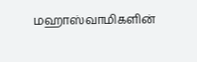மஹாஸ்வாமிகளின்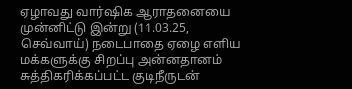ஏழாவது வார்ஷிக ஆராதனையை முன்னிட்டு இன்று (11.03.25, செவ்வாய்) நடைபாதை ஏழை எளிய மக்களுக்கு சிறப்பு அன்னதானம் சுத்திகரிக்கப்பட்ட குடிநீருடன்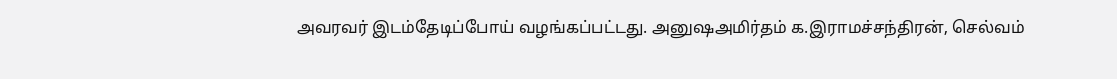அவரவர் இடம்தேடிப்போய் வழங்கப்பட்டது. அனுஷஅமிர்தம் க.இராமச்சந்திரன், செல்வம்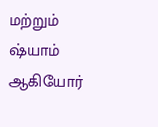மற்றும் ஷ்யாம் ஆகியோர்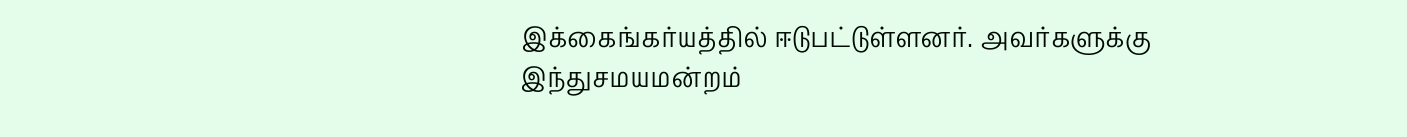இக்கைங்கர்யத்தில் ஈடுபட்டுள்ளனர். அவர்களுக்கு இந்துசமயமன்றம்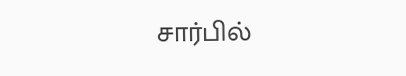சார்பில்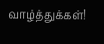வாழ்த்துக்கள்!